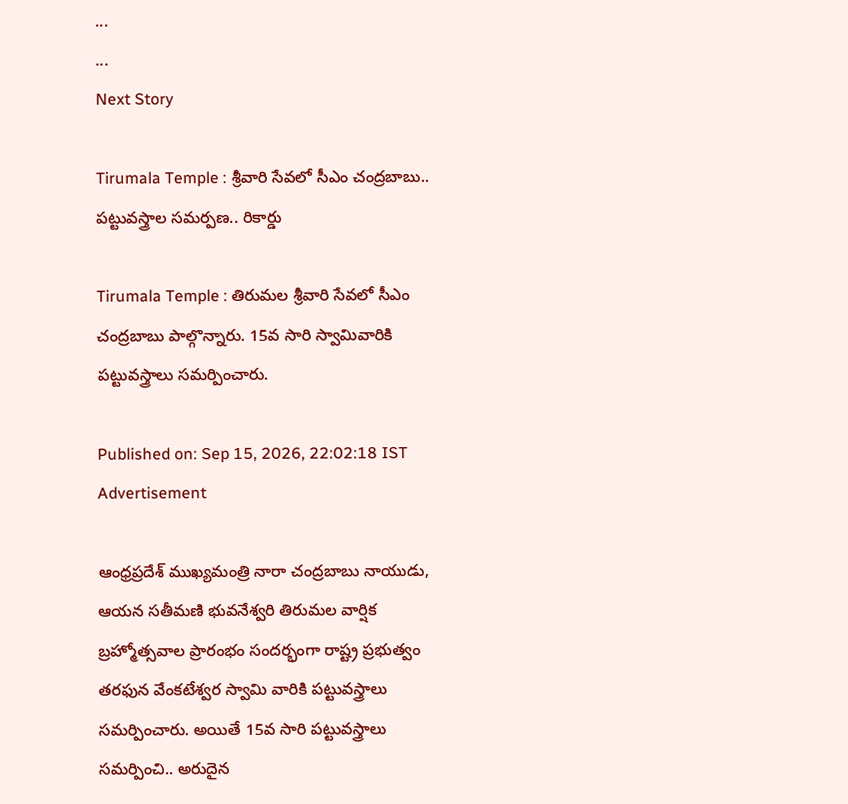...
...
Next Story

Tirumala Temple : శ్రీవారి సేవలో సీఎం చంద్రబాబు.. పట్టువస్త్రాల సమర్పణ.. రికార్డు

Tirumala Temple : తిరుమల శ్రీవారి సేవలో సీఎం చంద్రబాబు పాల్గొన్నారు. 15వ సారి స్వామివారికి పట్టువస్త్రాలు సమర్పించారు.

Published on: Sep 15, 2026, 22:02:18 IST
Advertisement

ఆంధ్రప్రదేశ్ ముఖ్యమంత్రి నారా చంద్రబాబు నాయుడు, ఆయన సతీమణి భువనేశ్వరి తిరుమల వార్షిక బ్రహ్మోత్సవాల ప్రారంభం సందర్భంగా రాష్ట్ర ప్రభుత్వం తరఫున వేంకటేశ్వర స్వామి వారికి పట్టువస్త్రాలు సమర్పించారు. అయితే 15వ సారి పట్టువస్త్రాలు సమర్పించి.. అరుదైన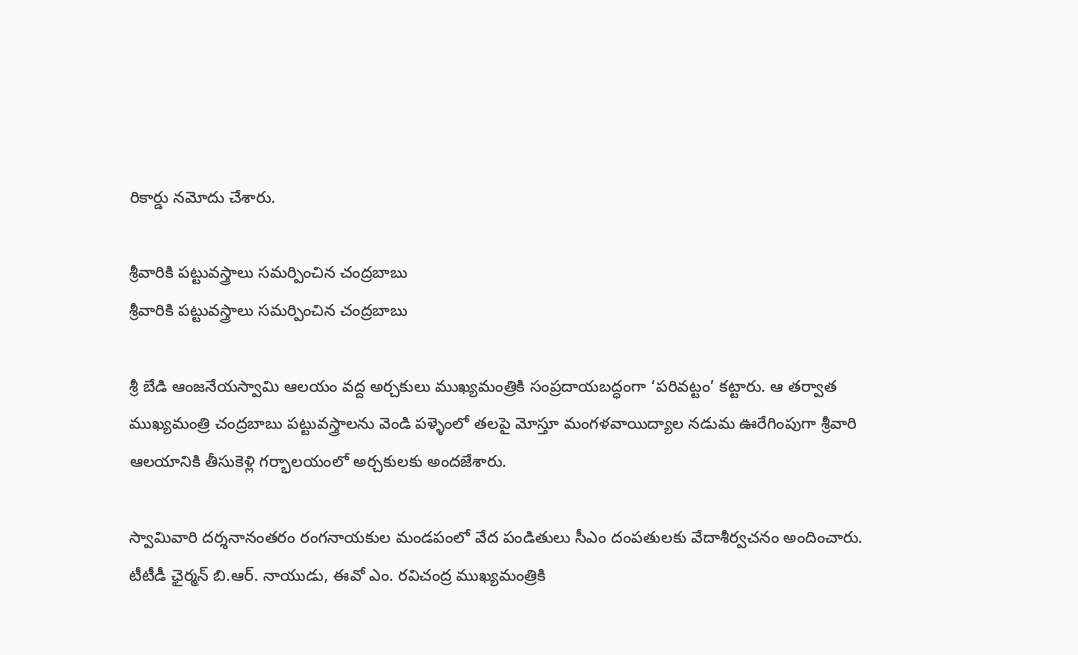రికార్డు నమోదు చేశారు.

శ్రీవారికి పట్టువస్త్రాలు సమర్పించిన చంద్రబాబు
శ్రీవారికి పట్టువస్త్రాలు సమర్పించిన చంద్రబాబు

శ్రీ బేడి ఆంజనేయస్వామి ఆలయం వద్ద అర్చకులు ముఖ్యమంత్రికి సంప్రదాయబద్ధంగా ‘పరివట్టం’ కట్టారు. ఆ తర్వాత ముఖ్యమంత్రి చంద్రబాబు పట్టువస్త్రాలను వెండి పళ్ళెంలో తలపై మోస్తూ మంగళవాయిద్యాల నడుమ ఊరేగింపుగా శ్రీవారి ఆలయానికి తీసుకెళ్లి గర్భాలయంలో అర్చకులకు అందజేశారు.

స్వామివారి దర్శనానంతరం రంగనాయకుల మండపంలో వేద పండితులు సీఎం దంపతులకు వేదాశీర్వచనం అందించారు. టీటీడీ ఛైర్మన్ బి.ఆర్. నాయుడు, ఈవో ఎం. రవిచంద్ర ముఖ్యమంత్రికి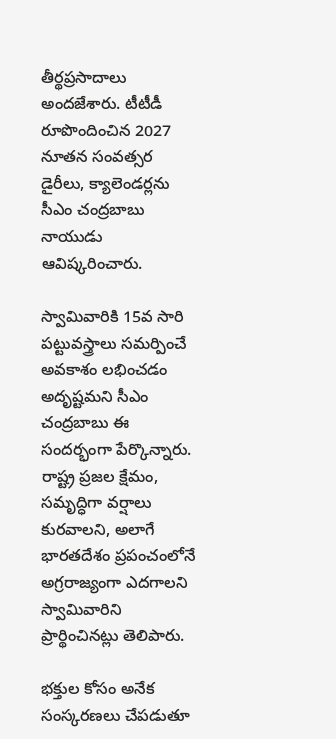తీర్థప్రసాదాలు అందజేశారు. టీటీడీ రూపొందించిన 2027 నూతన సంవత్సర డైరీలు, క్యాలెండర్లను సీఎం చంద్రబాబు నాయుడు ఆవిష్కరించారు.

స్వామివారికి 15వ సారి పట్టువస్త్రాలు సమర్పించే అవకాశం లభించడం అదృష్టమని సీఎం చంద్రబాబు ఈ సందర్భంగా పేర్కొన్నారు. రాష్ట్ర ప్రజల క్షేమం, సమృద్ధిగా వర్షాలు కురవాలని, అలాగే భారతదేశం ప్రపంచంలోనే అగ్రరాజ్యంగా ఎదగాలని స్వామివారిని ప్రార్థించినట్లు తెలిపారు.

భక్తుల కోసం అనేక సంస్కరణలు చేపడుతూ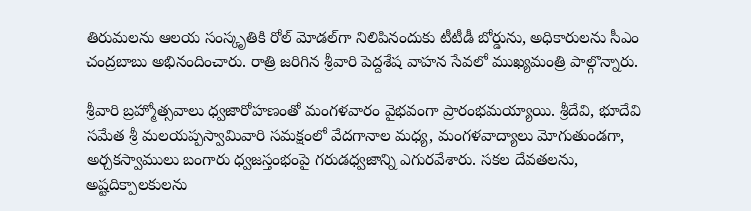తిరుమలను ఆలయ సంస్కృతికి రోల్ మోడల్‌గా నిలిపినందుకు టీటీడీ బోర్డును, అధికారులను సీఎం చంద్రబాబు అభినందించారు. రాత్రి జరిగిన శ్రీవారి పెద్దశేష వాహన సేవలో ముఖ్యమంత్రి పాల్గొన్నారు.

శ్రీవారి బ్రహ్మోత్సవాలు ధ్వజారోహణంతో మంగళవారం వైభ‌వంగా ప్రారంభమయ్యాయి. శ్రీదేవి, భూదేవి సమేత శ్రీ మలయప్పస్వామివారి సమక్షంలో వేదగానాల మధ్య, మంగళవాద్యాలు మోగుతుండగా, అర్చకస్వాములు బంగారు ధ్వజస్తంభంపై గరుడధ్వజాన్ని ఎగురవేశారు. సకల దేవతలను, అష్టదిక్పాలకులను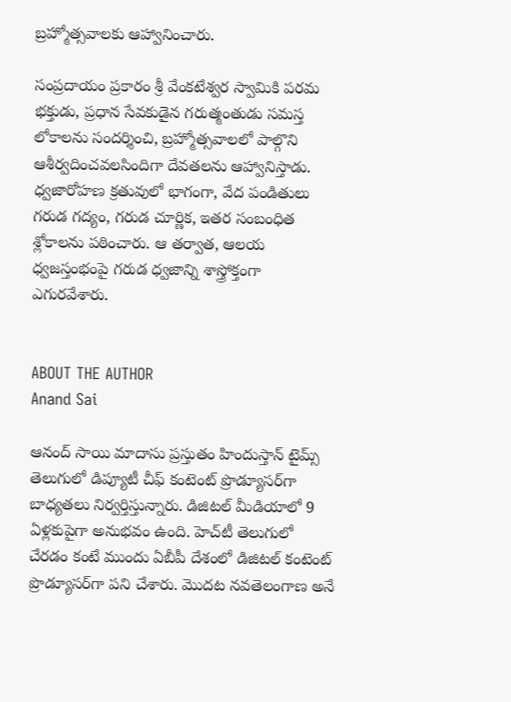బ్రహ్మోత్సవాలకు ఆహ్వానించారు.

సంప్రదాయం ప్రకారం శ్రీ వేంకటేశ్వర స్వామికి పరమ భక్తుడు, ప్రధాన సేవకుడైన గరుత్మంతుడు సమస్త లోకాలను సందర్శించి, బ్రహ్మోత్సవాలలో పాల్గొని ఆశీర్వదించవలసిందిగా దేవతలను ఆహ్వానిస్తాడు. ధ్వజారోహణ క్రతువులో భాగంగా, వేద పండితులు గరుడ గద్యం, గరుడ చూర్ణిక, ఇతర సంబంధిత శ్లోకాలను పఠించారు. ఆ తర్వాత, ఆలయ ధ్వజస్తంభంపై గరుడ ధ్వజాన్ని శాస్త్రోక్తంగా ఎగురవేశారు.


ABOUT THE AUTHOR
Anand Sai

ఆనంద్ సాయి మాదాసు ప్రస్తుతం హిందుస్తాన్ టైమ్స్ తెలుగులో డిప్యూటీ చీఫ్ కంటెంట్ ప్రొడ్యూసర్‌గా బాధ్యతలు నిర్వర్తిస్తున్నారు. డిజిటల్ మీడియాలో 9 ఏళ్లకుపైగా అనుభవం ఉంది. హెచ్‌టీ తెలుగులో చేరడం కంటే ముందు ఏబీపీ దేశంలో డిజిటల్ కంటెంట్ ప్రొడ్యూసర్‌గా పని చేశారు. మెుదట నవతెలంగాణ అనే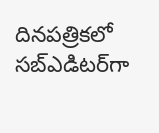దినపత్రికలో సబ్ఎడిటర్‌గా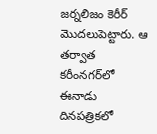జర్నలిజం కెరీర్ మెుదలుపెట్టారు. ఆ తర్వాత కరీంనగర్‌లో ఈనాడు దినపత్రికలో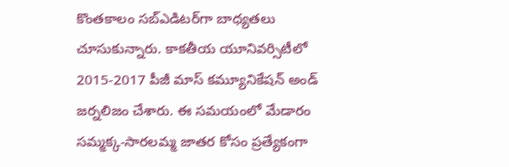కొంతకాలం సబ్‌ఎడిటర్‌గా బాధ్యతలు చూసుకున్నారు. కాకతీయ యూనివర్సిటీలో 2015-2017 పీజీ మాస్ కమ్యూనికేషన్ అండ్ జర్నలిజం చేశారు. ఈ సమయంలో మేడారం సమ్మక్క-సారలమ్మ జాతర కోసం ప్రత్యేకంగా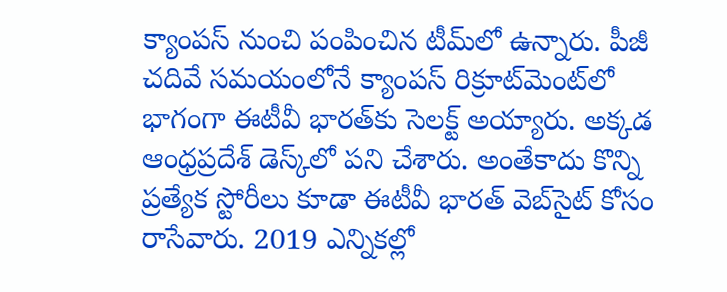క్యాంపస్ నుంచి పంపించిన టీమ్‌లో ఉన్నారు. పీజీ చదివే సమయంలోనే క్యాంపస్ రిక్రూట్‌మెంట్‌లో భాగంగా ఈటీవీ భారత్‌కు సెలక్ట్ అయ్యారు. అక్కడ ఆంధ్రప్రదేశ్‌ డెస్క్‌లో పని చేశారు. అంతేకాదు కొన్ని ప్రత్యేక స్టోరీలు కూడా ఈటీవీ భారత్ వెబ్‌సైట్ కోసం రాసేవారు. 2019 ఎన్నికల్లో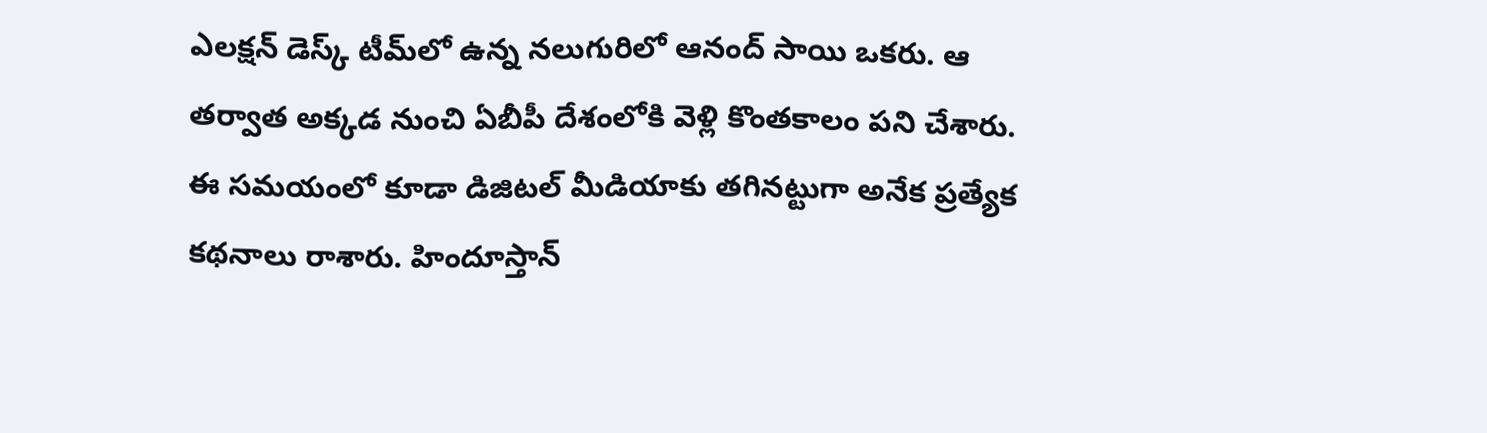ఎలక్షన్ డెస్క్‌ టీమ్‌లో ఉన్న నలుగురిలో ఆనంద్ సాయి ఒకరు. ఆ తర్వాత అక్కడ నుంచి ఏబీపీ దేశంలోకి వెళ్లి కొంతకాలం పని చేశారు. ఈ సమయంలో కూడా డిజిటల్ మీడియాకు తగినట్టుగా అనేక ప్రత్యేక కథనాలు రాశారు. హిందూస్తాన్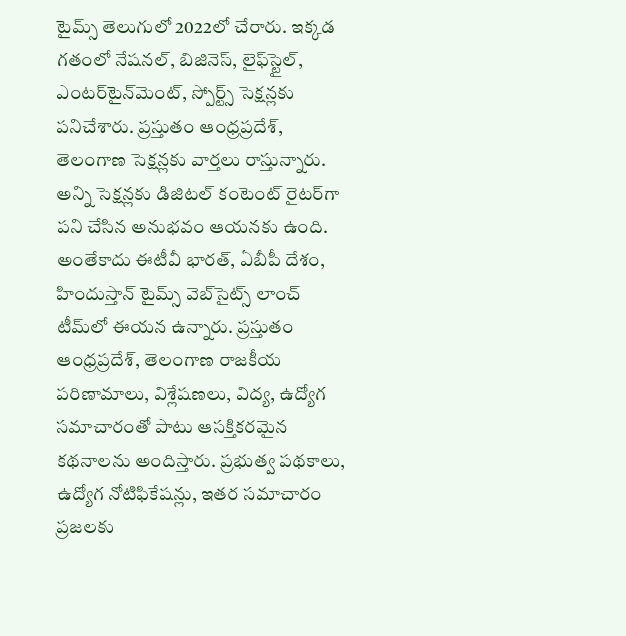టైమ్స్‌ తెలుగులో 2022లో చేరారు. ఇక్కడ గతంలో నేషనల్, బిజినెస్, లైఫ్‌స్టైల్, ఎంటర్‌టైన్‌మెంట్‌, స్పోర్ట్స్‌ సెక్షన్లకు పనిచేశారు. ప్రస్తుతం ఆంధ్రప్రదేశ్, తెలంగాణ సెక్షన్లకు వార్తలు రాస్తున్నారు. అన్ని సెక్షన్లకు డిజిటల్ కంటెంట్ రైటర్‌గా పని చేసిన అనుభవం ఆయనకు ఉంది. అంతేకాదు ఈటీవీ భారత్, ఏబీపీ దేశం, హిందుస్తాన్ టైమ్స్ వెబ్‌సైట్స్ లాంచ్ టీమ్‌లో ఈయన ఉన్నారు. ప్రస్తుతం ఆంధ్రప్రదేశ్, తెలంగాణ రాజకీయ పరిణామాలు, విశ్లేషణలు, విద్య, ఉద్యోగ సమాచారంతో పాటు ఆసక్తికరమైన కథనాలను అందిస్తారు. ప్రభుత్వ పథకాలు, ఉద్యోగ నోటిఫికేషన్లు, ఇతర సమాచారం ప్రజలకు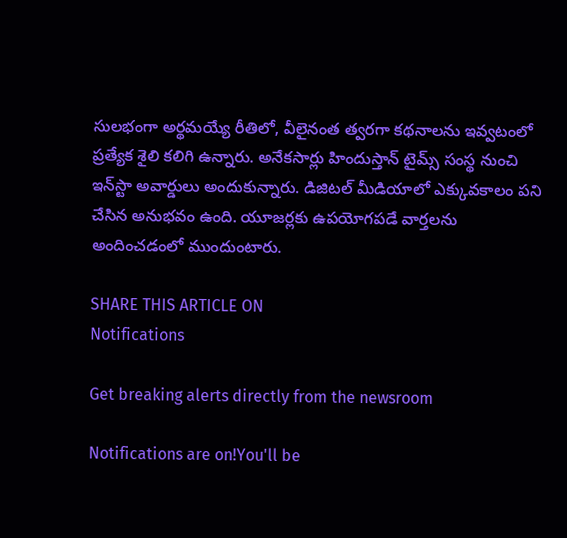సులభంగా అర్థమయ్యే రీతిలో, వీలైనంత త్వరగా కథనాలను ఇవ్వటంలో ప్రత్యేక శైలి కలిగి ఉన్నారు. అనేకసార్లు హిందుస్తాన్ టైమ్స్ సంస్థ నుంచి ఇన్‌స్టా అవార్డులు అందుకున్నారు. డిజిటల్ మీడియాలో ఎక్కువకాలం పని చేసిన అనుభవం ఉంది. యూజర్లకు ఉపయోగపడే వార్తలను అందించడంలో ముందుంటారు.

SHARE THIS ARTICLE ON
Notifications

Get breaking alerts directly from the newsroom

Notifications are on!You'll be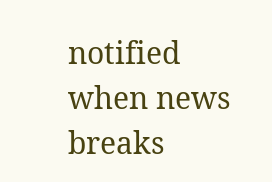notified when news breaks